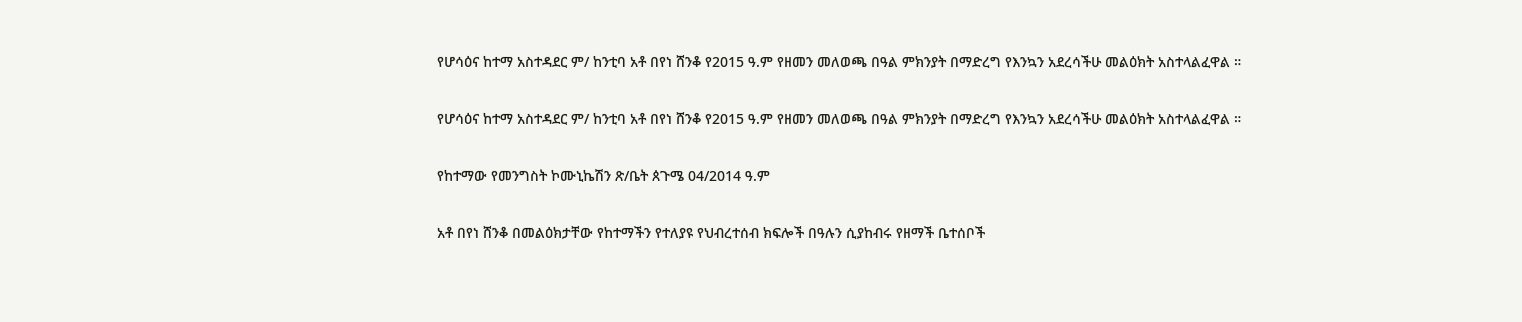የሆሳዕና ከተማ አስተዳደር ም/ ከንቲባ አቶ በየነ ሸንቆ የ2015 ዓ.ም የዘመን መለወጫ በዓል ምክንያት በማድረግ የእንኳን አደረሳችሁ መልዕክት አስተላልፈዋል ።

የሆሳዕና ከተማ አስተዳደር ም/ ከንቲባ አቶ በየነ ሸንቆ የ2015 ዓ.ም የዘመን መለወጫ በዓል ምክንያት በማድረግ የእንኳን አደረሳችሁ መልዕክት አስተላልፈዋል ።

የከተማው የመንግስት ኮሙኒኬሽን ጽ/ቤት ጰጉሜ 04/2014 ዓ.ም

አቶ በየነ ሸንቆ በመልዕክታቸው የከተማችን የተለያዩ የህብረተሰብ ክፍሎች በዓሉን ሲያከብሩ የዘማች ቤተሰቦች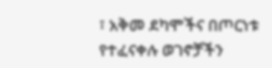፣ አቅመ ደካሞችና በጦርነቱ የተፈናቀሉ ወገኖቻችን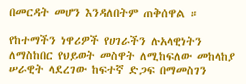በመርዳት መሆን እንዳለበትም ጠቅሰዋል ።

የከተማችን ነዋሪዎች የሀገራችን ሉአላዊነትን ለማስከበር የህይወት መስዋት ለሚከፍለው መከላከያ ሠራዊት ላደረገው ከፍተኛ ድጋፍ በማመስገን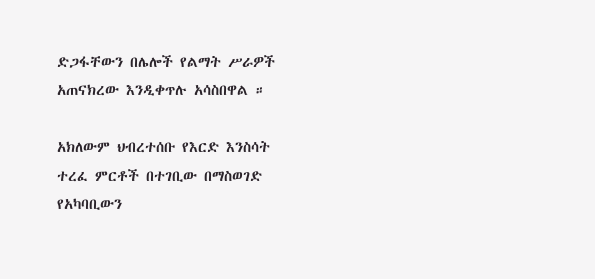ድጋፋቸውን በሌሎች የልማት ሥራዎች አጠናክረው እንዲቀጥሉ አሳስበዋል ።

አክለውም ህብረተሰቡ የእርድ እንስሳት ተረፈ ምርቶች በተገቢው በማስወገድ የአካባቢውን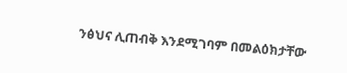ንፅህና ሊጠብቅ እንደሚገባም በመልዕክታቸው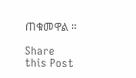ጠቁመዋል ።

Share this Post